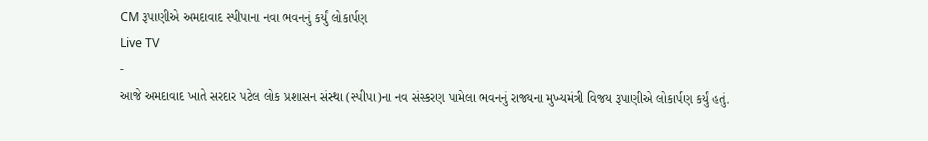CM રૂપાણીએ અમદાવાદ સ્પીપાના નવા ભવનનું કર્યું લોકાર્પણ
Live TV
-
આજે અમદાવાદ ખાતે સરદાર પટેલ લોક પ્રશાસન સંસ્થા (સ્પીપા)ના નવ સંસ્કરણ પામેલા ભવનનું રાજ્યના મુખ્યમંત્રી વિજય રૂપાણીએ લોકાર્પણ કર્યું હતું.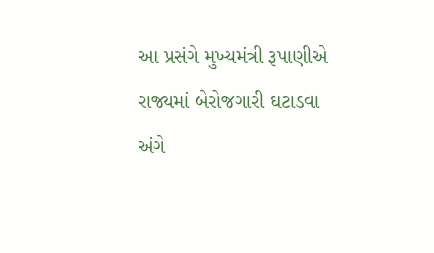આ પ્રસંગે મુખ્યમંત્રી રૂપાણીએ રાજ્યમાં બેરોજગારી ઘટાડવા અંગે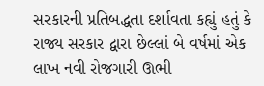સરકારની પ્રતિબદ્ધતા દર્શાવતા કહ્યું હતું કે રાજ્ય સરકાર દ્વારા છેલ્લાં બે વર્ષમાં એક લાખ નવી રોજગારી ઊભી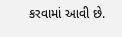કરવામાં આવી છે.